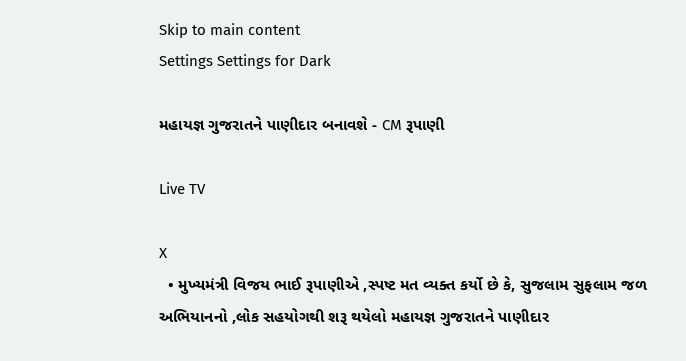Skip to main content
Settings Settings for Dark

મહાયજ્ઞ ગુજરાતને પાણીદાર બનાવશે - CM રૂપાણી

Live TV

X
  • મુખ્યમંત્રી વિજય ભાઈ રૂપાણીએ ,સ્પષ્ટ મત વ્યક્ત કર્યો છે કે, સુજલામ સુફલામ જળ અભિયાનનો ,લોક સહયોગથી શરૂ થયેલો મહાયજ્ઞ ગુજરાતને પાણીદાર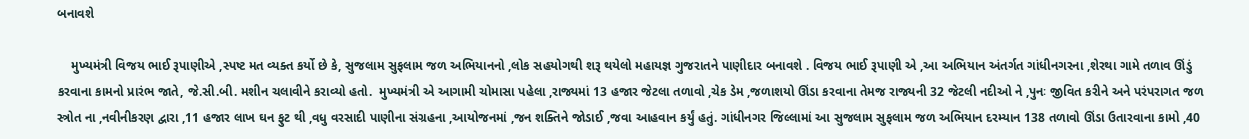બનાવશે

    મુખ્યમંત્રી વિજય ભાઈ રૂપાણીએ ,સ્પષ્ટ મત વ્યક્ત કર્યો છે કે, સુજલામ સુફલામ જળ અભિયાનનો ,લોક સહયોગથી શરૂ થયેલો મહાયજ્ઞ ગુજરાતને પાણીદાર બનાવશે . વિજય ભાઈ રૂપાણી એ ,આ અભિયાન અંતર્ગત ગાંધીનગરના ,શેરથા ગામે તળાવ ઊંડું કરવાના કામનો પ્રારંભ જાતે, જે.સી.બી. મશીન ચલાવીને કરાવ્યો હતો.  મુખ્યમંત્રી એ આગામી ચોમાસા પહેલા ,રાજ્યમાં 13 હજાર જેટલા તળાવો ,ચેક ડેમ ,જળાશયો ઊંડા કરવાના તેમજ રાજ્યની 32 જેટલી નદીઓ ને ,પુનઃ જીવિત કરીને અને પરંપરાગત જળ સ્ત્રોત ના ,નવીનીકરણ દ્વારા ,11 હજાર લાખ ઘન ફુટ થી ,વધુ વરસાદી પાણીના સંગ્રહના ,આયોજનમાં ,જન શક્તિને જોડાઈ ,જવા આહવાન કર્યું હતું. ગાંધીનગર જિલ્લામાં આ સુજલામ સુફલામ જળ અભિયાન દરમ્યાન 138 તળાવો ઊંડા ઉતારવાના કામો ,40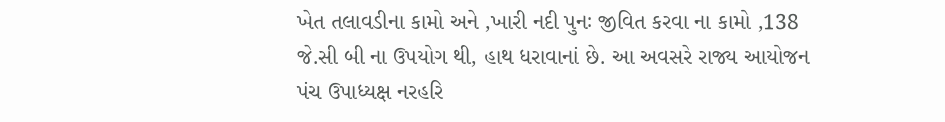ખેત તલાવડીના કામો અને ,ખારી નદી પુનઃ જીવિત કરવા ના કામો ,138 જે.સી બી ના ઉપયોગ થી, હાથ ધરાવાનાં છે. આ અવસરે રાજ્ય આયોજન પંચ ઉપાધ્યક્ષ નરહરિ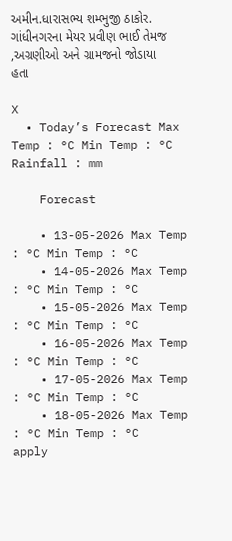અમીન.ધારાસભ્ય શમ્ભુજી ઠાકોર. ગાંધીનગરના મેયર પ્રવીણ ભાઈ તેમજ ,અગ્રણીઓ અને ગ્રામજનો જોડાયા હતા

X
  • Today’s Forecast Max Temp : °C Min Temp : °C Rainfall : mm

    Forecast

    • 13-05-2026 Max Temp : °C Min Temp : °C
    • 14-05-2026 Max Temp : °C Min Temp : °C
    • 15-05-2026 Max Temp : °C Min Temp : °C
    • 16-05-2026 Max Temp : °C Min Temp : °C
    • 17-05-2026 Max Temp : °C Min Temp : °C
    • 18-05-2026 Max Temp : °C Min Temp : °C
apply